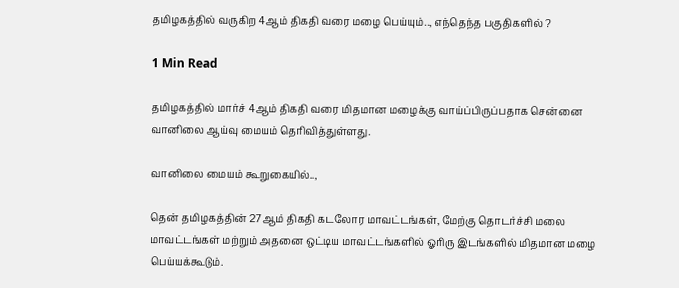தமிழகத்தில் வருகிற 4ஆம் திகதி வரை மழை பெய்யும்.., எந்தெந்த பகுதிகளில் ?

1 Min Read

தமிழகத்தில் மார்ச் 4ஆம் திகதி வரை மிதமான மழைக்கு வாய்ப்பிருப்பதாக சென்னை வானிலை ஆய்வு மையம் தெரிவித்துள்ளது.

வானிலை மையம் கூறுகையில்..,

தென் தமிழகத்தின் 27ஆம் திகதி கடலோர மாவட்டங்கள், மேற்கு தொடர்ச்சி மலை மாவட்டங்கள் மற்றும் அதனை ஒட்டிய மாவட்டங்களில் ஓரிரு இடங்களில் மிதமான மழை பெய்யக்கூடும்.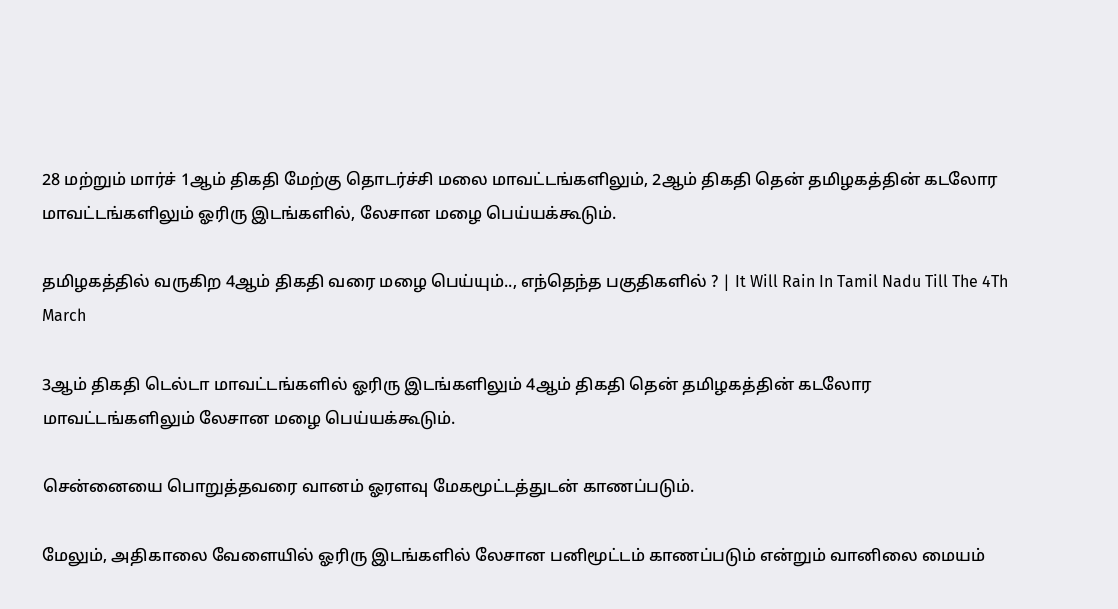28 மற்றும் மார்ச் 1ஆம் திகதி மேற்கு தொடர்ச்சி மலை மாவட்டங்களிலும், 2ஆம் திகதி தென் தமிழகத்தின் கடலோர மாவட்டங்களிலும் ஓரிரு இடங்களில், லேசான மழை பெய்யக்கூடும்.

தமிழகத்தில் வருகிற 4ஆம் திகதி வரை மழை பெய்யும்.., எந்தெந்த பகுதிகளில் ? | It Will Rain In Tamil Nadu Till The 4Th March

3ஆம் திகதி டெல்டா மாவட்டங்களில் ஓரிரு இடங்களிலும் 4ஆம் திகதி தென் தமிழகத்தின் கடலோர மாவட்டங்களிலும் லேசான மழை பெய்யக்கூடும்.

சென்னையை பொறுத்தவரை வானம் ஓரளவு மேகமூட்டத்துடன் காணப்படும்.

மேலும், அதிகாலை வேளையில் ஓரிரு இடங்களில் லேசான பனிமூட்டம் காணப்படும் என்றும் வானிலை மையம்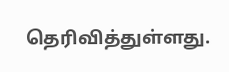தெரிவித்துள்ளது.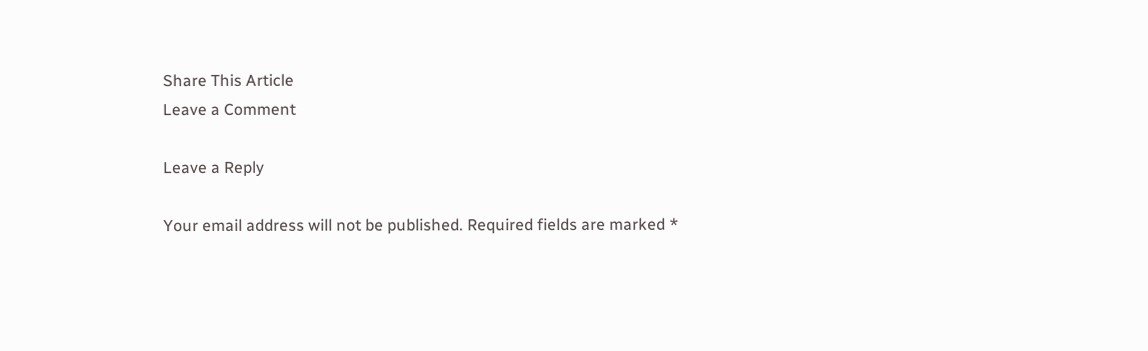Share This Article
Leave a Comment

Leave a Reply

Your email address will not be published. Required fields are marked *